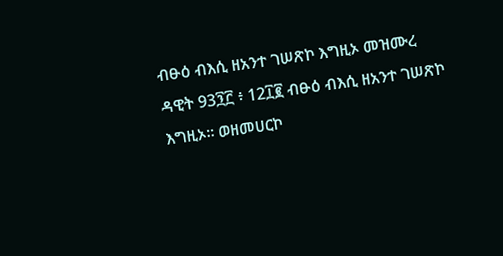ብፁዕ ብእሲ ዘአንተ ገሠጽኮ እግዚኦ መዝሙረ ዳዊት 93፺፫ ፥ 12፲፪ ብፁዕ ብእሲ ዘአንተ ገሠጽኮ እግዚኦ። ወዘመሀርኮ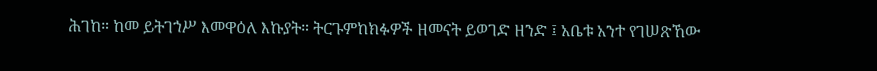ሕገከ። ከመ ይትገኀሥ እመዋዕለ እኩያት። ትርጉምከክፉዎች ዘመናት ይወገድ ዘንድ ፤ አቤቱ አንተ የገሠጽኸው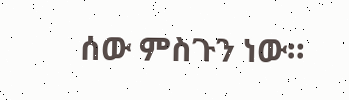ሰው ምስጉን ነው።